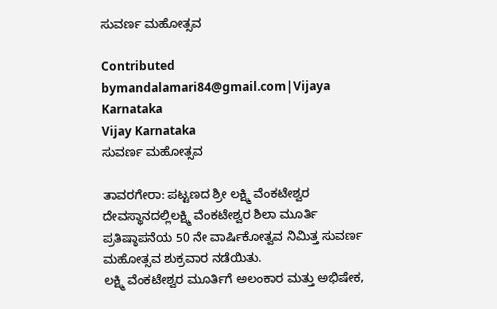ಸುವರ್ಣ ಮಹೋತ್ಸವ

Contributed bymandalamari84@gmail.com|Vijaya Karnataka
Vijay Karnataka
ಸುವರ್ಣ ಮಹೋತ್ಸವ

ತಾವರಗೇರಾ: ಪಟ್ಟಣದ ಶ್ರೀ ಲಕ್ಷ್ಮಿ ವೆಂಕಟೇಶ್ವರ ದೇವಸ್ಥಾನದಲ್ಲಿಲಕ್ಷ್ಮಿ ವೆಂಕಟೇಶ್ವರ ಶಿಲಾ ಮೂರ್ತಿ ಪ್ರತಿಷ್ಠಾಪನೆಯ 50 ನೇ ವಾರ್ಷಿಕೋತ್ವವ ನಿಮಿತ್ತ ಸುವರ್ಣ ಮಹೋತ್ಸವ ಶುಕ್ರವಾರ ನಡೆಯಿತು.
ಲಕ್ಷ್ಮಿ ವೆಂಕಟೇಶ್ವರ ಮೂರ್ತಿಗೆ ಅಲಂಕಾರ ಮತ್ತು ಅಭಿಷೇಕ,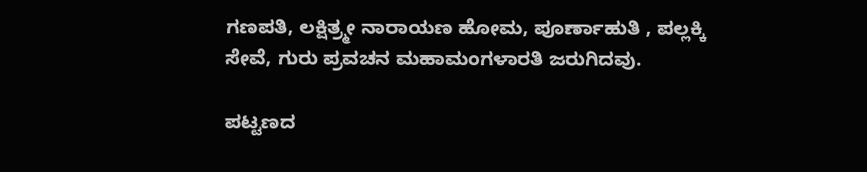ಗಣಪತಿ, ಲಕ್ಷಿತ್ರ್ಮೕ ನಾರಾಯಣ ಹೋಮ, ಪೂರ್ಣಾಹುತಿ , ಪಲ್ಲಕ್ಕಿ ಸೇವೆ, ಗುರು ಪ್ರವಚನ ಮಹಾಮಂಗಳಾರತಿ ಜರುಗಿದವು.

ಪಟ್ಟಣದ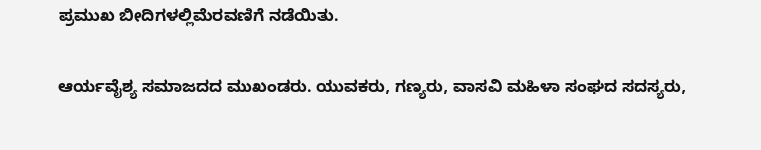ಪ್ರಮುಖ ಬೀದಿಗಳಲ್ಲಿಮೆರವಣಿಗೆ ನಡೆಯಿತು.

ಆರ್ಯವೈಶ್ಯ ಸಮಾಜದದ ಮುಖಂಡರು. ಯುವಕರು, ಗಣ್ಯರು, ವಾಸವಿ ಮಹಿಳಾ ಸಂಘದ ಸದಸ್ಯರು,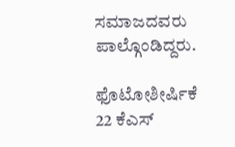ಸಮಾಜದವರು ಪಾಲ್ಗೊಂಡಿದ್ದರು.

ಫೊಟೋಶೀರ್ಷಿಕೆ 22 ಕೆಎಸ್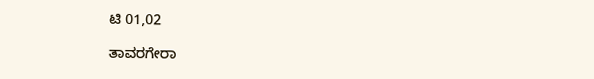ಟಿ 01,02

ತಾವರಗೇರಾ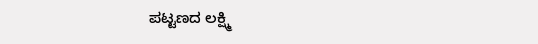ಪಟ್ಟಣದ ಲಕ್ಷ್ಮಿ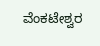ವೆಂಕಟೇಶ್ವರ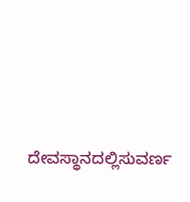ದೇವಸ್ಥಾನದಲ್ಲಿಸುವರ್ಣ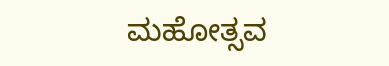ಮಹೋತ್ಸವ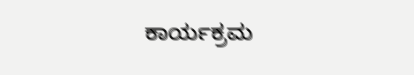ಕಾರ್ಯಕ್ರಮ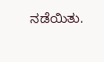ನಡೆಯಿತು.